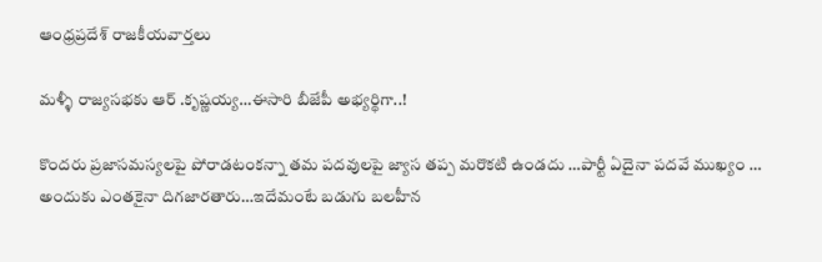ఆంధ్రప్రదేశ్ రాజకీయవార్తలు

మళ్ళీ రాజ్యసభకు ఆర్ .కృష్ణయ్య…ఈసారి బీజేపీ అభ్యర్థిగా..!

కొందరు ప్రజాసమస్యలపై పోరాడటంకన్నా తమ పదవులపై జ్యాస తప్ప మరొకటి ఉండదు …పార్టీ ఏదైనా పదవే ముఖ్యం … అందుకు ఎంతకైనా దిగజారతారు…ఇదేమంటే బడుగు బలహీన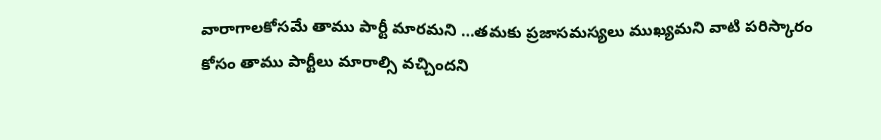వారాగాలకోసమే తాము పార్టీ మారమని …తమకు ప్రజాసమస్యలు ముఖ్యమని వాటి పరిస్కారం కోసం తాము పార్టీలు మారాల్సి వచ్చిందని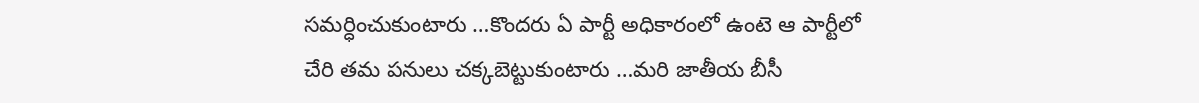సమర్ధించుకుంటారు …కొందరు ఏ పార్టీ అధికారంలో ఉంటె ఆ పార్టీలో చేరి తమ పనులు చక్కబెట్టుకుంటారు …మరి జాతీయ బీసీ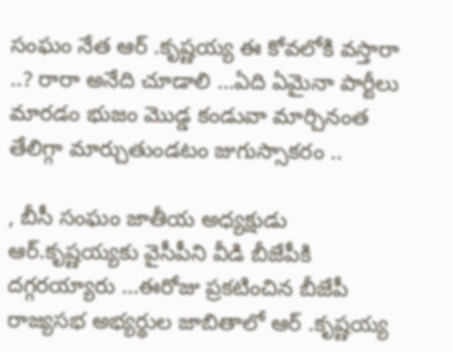సంఘం నేత ఆర్ .కృష్ణయ్య ఈ కోవలోకి వస్తారా ..? రారా అనేది చూడాలి …ఏది ఏమైనా పార్టీలు మారడం భుజం మొడ్డ కండువా మార్చినంత తేలిగ్గా మార్చుతుండటం జుగుస్సాకరం ..

, బీసీ సంఘం జాతీయ అధ్యక్షుడు ఆర్.కృష్ణయ్యకు వైసీపీని వీడి బీజేపీకి దగ్గరయ్యారు …ఈరోజు ప్రకటించిన బీజేపీ రాజ్యసభ అభ్యర్థుల జాబితాలో ఆర్ .కృష్ణయ్య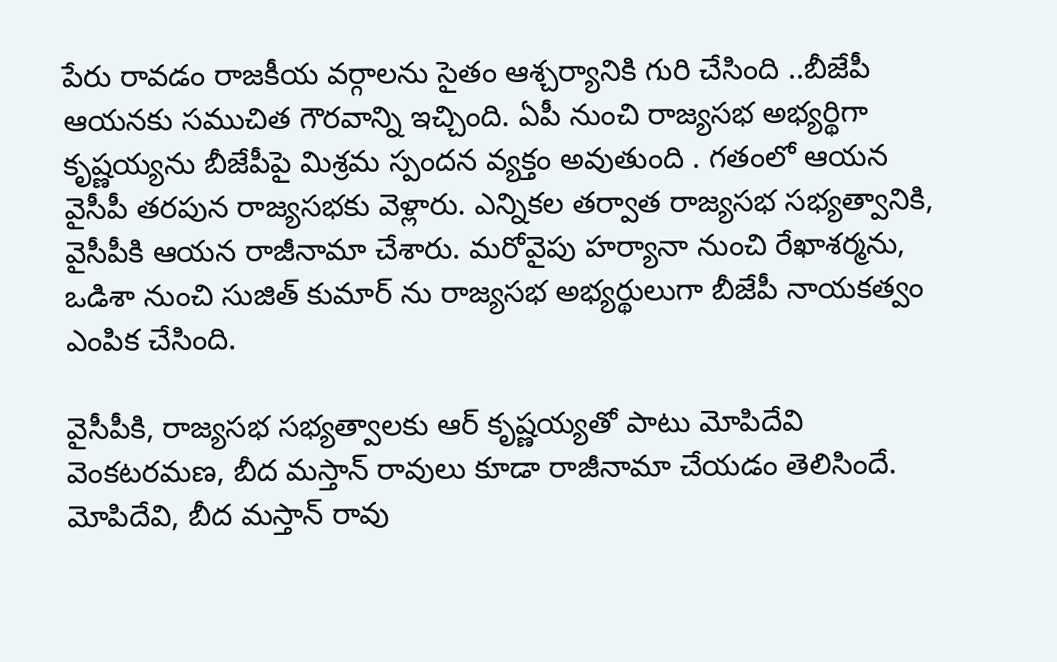పేరు రావడం రాజకీయ వర్గాలను సైతం ఆశ్చర్యానికి గురి చేసింది ..బీజేపీ ఆయనకు సముచిత గౌరవాన్ని ఇచ్చింది. ఏపీ నుంచి రాజ్యసభ అభ్యర్థిగా కృష్ణయ్యను బీజేపీపై మిశ్రమ స్పందన వ్యక్తం అవుతుంది . గతంలో ఆయన వైసీపీ తరపున రాజ్యసభకు వెళ్లారు. ఎన్నికల తర్వాత రాజ్యసభ సభ్యత్వానికి, వైసీపీకి ఆయన రాజీనామా చేశారు. మరోవైపు హర్యానా నుంచి రేఖాశర్మను, ఒడిశా నుంచి సుజిత్ కుమార్ ను రాజ్యసభ అభ్యర్థులుగా బీజేపీ నాయకత్వం ఎంపిక చేసింది.

వైసీపీకి, రాజ్యసభ సభ్యత్వాలకు ఆర్ కృష్ణయ్యతో పాటు మోపిదేవి వెంకటరమణ, బీద మస్తాన్ రావులు కూడా రాజీనామా చేయడం తెలిసిందే. మోపిదేవి, బీద మస్తాన్ రావు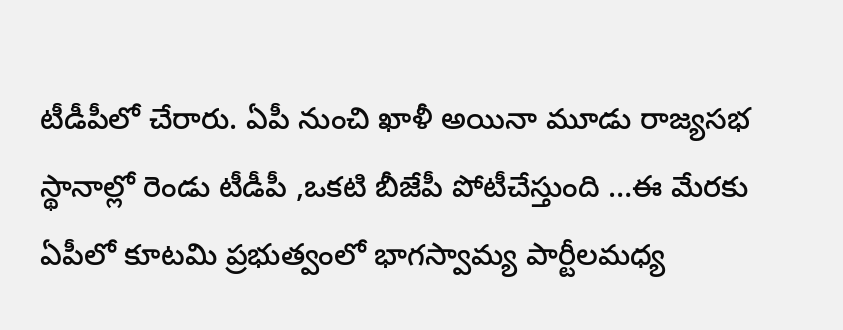టీడీపీలో చేరారు. ఏపీ నుంచి ఖాళీ అయినా మూడు రాజ్యసభ స్థానాల్లో రెండు టీడీపీ ,ఒకటి బీజేపీ పోటీచేస్తుంది …ఈ మేరకు ఏపీలో కూటమి ప్రభుత్వంలో భాగస్వామ్య పార్టీలమధ్య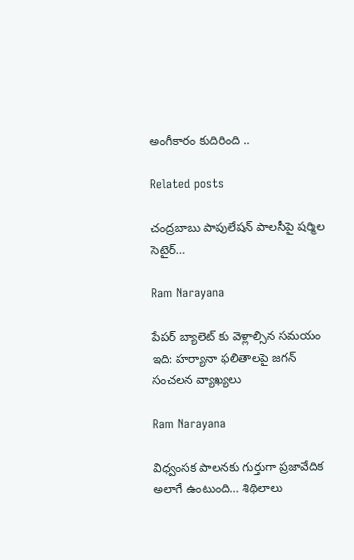అంగీకారం కుదిరింది ..

Related posts

చంద్రబాబు పాపులేషన్ పాలసీపై షర్మిల సెటైర్…

Ram Narayana

పేపర్ బ్యాలెట్ కు వెళ్లాల్సిన సమయం ఇది: హర్యానా ఫలితాలపై జగన్ సంచలన వ్యాఖ్యలు

Ram Narayana

విధ్వంసక పాలనకు గుర్తుగా ప్రజావేదిక అలాగే ఉంటుంది… శిథిలాలు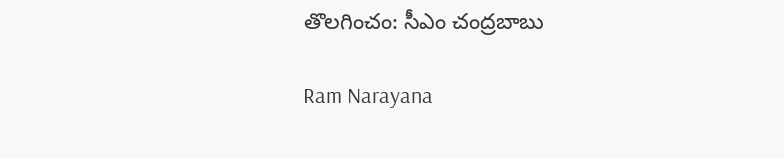తొలగించం: సీఎం చంద్రబాబు

Ram Narayana